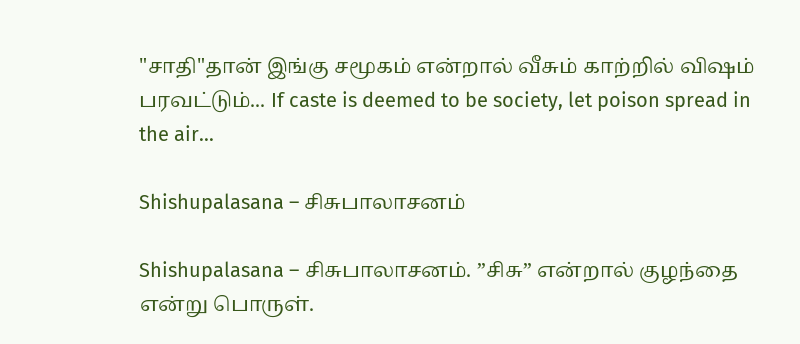"சாதி"தான் இங்கு சமூகம் என்றால் வீசும் காற்றில் விஷம் பரவட்டும்... If caste is deemed to be society, let poison spread in the air...

Shishupalasana – சிசுபாலாசனம்

Shishupalasana – சிசுபாலாசனம். ”சிசு” என்றால் குழந்தை என்று பொருள்.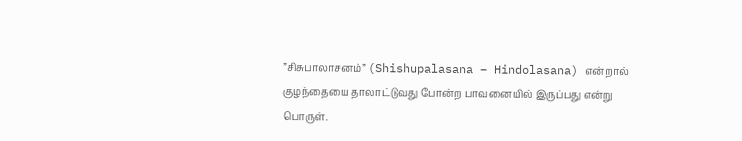”சிசுபாலாசனம்” (Shishupalasana – Hindolasana) என்றால் குழந்தையை தாலாட்டுவது போன்ற பாவனையில் இருப்பது என்று பொருள்.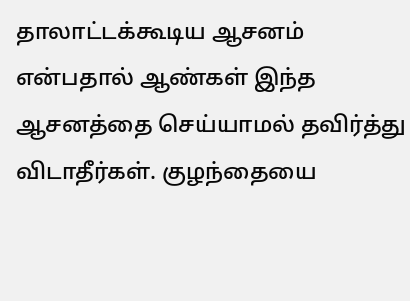தாலாட்டக்கூடிய ஆசனம் என்பதால் ஆண்கள் இந்த ஆசனத்தை செய்யாமல் தவிர்த்து விடாதீர்கள். குழந்தையை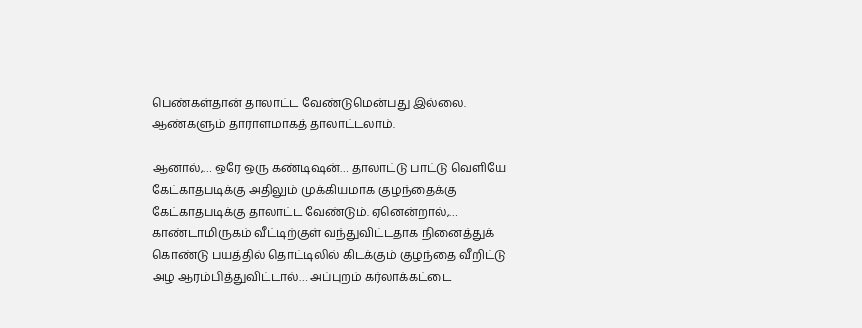பெண்கள்தான் தாலாட்ட வேண்டுமென்பது இல்லை. ஆண்களும் தாராளமாகத் தாலாட்டலாம்.

ஆனால்,… ஒரே ஒரு கண்டிஷன்… தாலாட்டு பாட்டு வெளியே கேட்காதபடிக்கு அதிலும் முக்கியமாக குழந்தைக்கு கேட்காதபடிக்கு தாலாட்ட வேண்டும். ஏனென்றால்,… காண்டாமிருகம் வீட்டிற்குள் வந்துவிட்டதாக நினைத்துக் கொண்டு பயத்தில் தொட்டிலில் கிடக்கும் குழந்தை வீறிட்டு அழ ஆரம்பித்துவிட்டால்… அப்புறம் கர்லாக்கட்டை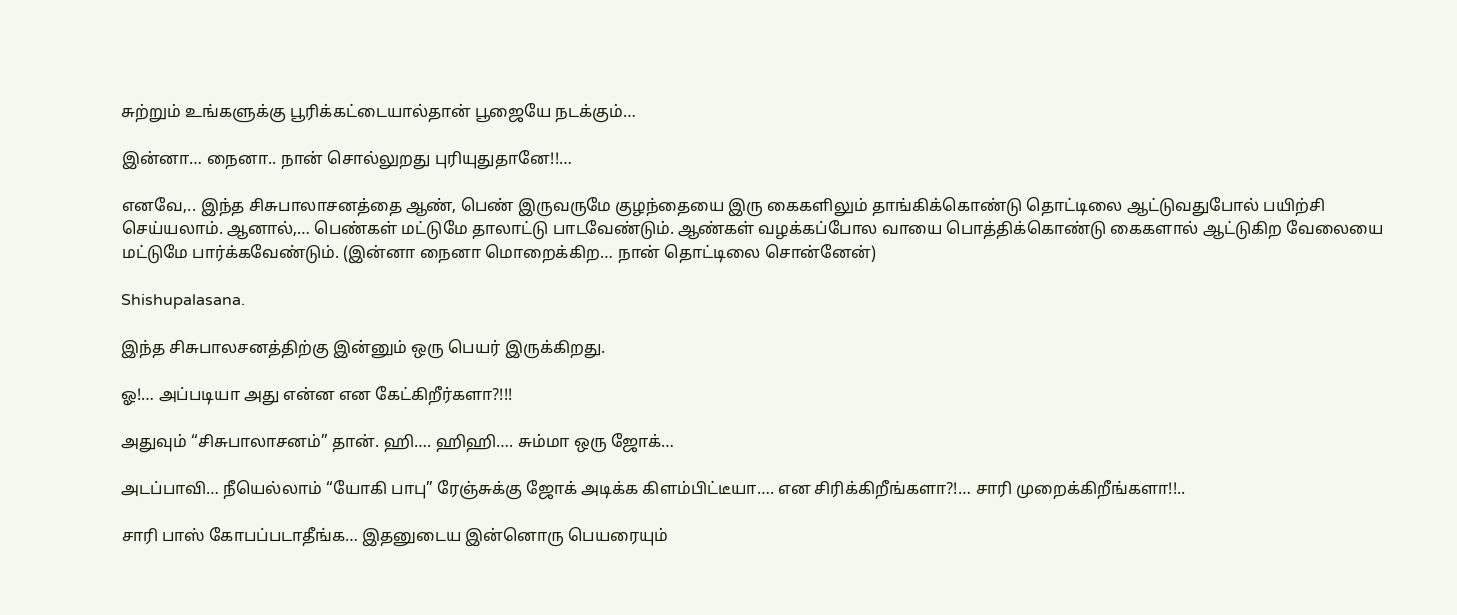சுற்றும் உங்களுக்கு பூரிக்கட்டையால்தான் பூஜையே நடக்கும்…

இன்னா… நைனா.. நான் சொல்லுறது புரியுதுதானே!!…

எனவே,.. இந்த சிசுபாலாசனத்தை ஆண், பெண் இருவருமே குழந்தையை இரு கைகளிலும் தாங்கிக்கொண்டு தொட்டிலை ஆட்டுவதுபோல் பயிற்சி செய்யலாம். ஆனால்,… பெண்கள் மட்டுமே தாலாட்டு பாடவேண்டும். ஆண்கள் வழக்கப்போல வாயை பொத்திக்கொண்டு கைகளால் ஆட்டுகிற வேலையை மட்டுமே பார்க்கவேண்டும். (இன்னா நைனா மொறைக்கிற… நான் தொட்டிலை சொன்னேன்)

Shishupalasana.

இந்த சிசுபாலசனத்திற்கு இன்னும் ஒரு பெயர் இருக்கிறது.

ஓ!… அப்படியா அது என்ன என கேட்கிறீர்களா?!!!

அதுவும் “சிசுபாலாசனம்” தான். ஹி…. ஹிஹி…. சும்மா ஒரு ஜோக்…

அடப்பாவி… நீயெல்லாம் “யோகி பாபு” ரேஞ்சுக்கு ஜோக் அடிக்க கிளம்பிட்டீயா…. என சிரிக்கிறீங்களா?!… சாரி முறைக்கிறீங்களா!!..

சாரி பாஸ் கோபப்படாதீங்க… இதனுடைய இன்னொரு பெயரையும்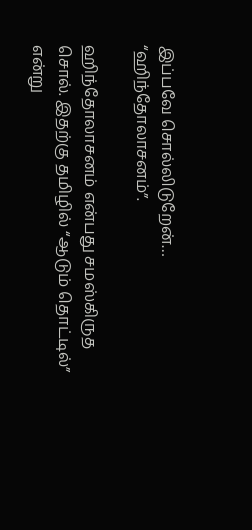இப்பவே சொல்லிடுறேன்… “ஹிந்தோலாசனம்”.

ஹிந்தோலாசனம் என்பது சமஸ்கிருத சொல். இதற்கு தமிழில் “ஆடும் தொட்டில்” என்று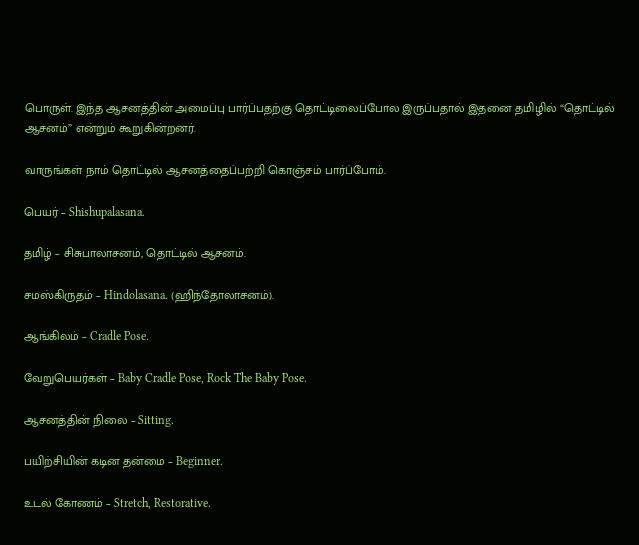பொருள். இந்த ஆசனத்தின் அமைப்பு பார்ப்பதற்கு தொட்டிலைப்போல இருப்பதால் இதனை தமிழில் “தொட்டில் ஆசனம்” என்றும் கூறுகின்றனர்.

வாருங்கள் நாம் தொட்டில் ஆசனத்தைப்பற்றி கொஞ்சம் பார்ப்போம்.

பெயர் – Shishupalasana.

தமிழ் – சிசுபாலாசனம், தொட்டில் ஆசனம்.

சமஸ்கிருதம் – Hindolasana. (ஹிந்தோலாசனம்).

ஆங்கிலம் – Cradle Pose.

வேறுபெயர்கள் – Baby Cradle Pose, Rock The Baby Pose.

ஆசனத்தின் நிலை – Sitting.

பயிற்சியின் கடின தன்மை – Beginner.

உடல் கோணம் – Stretch, Restorative.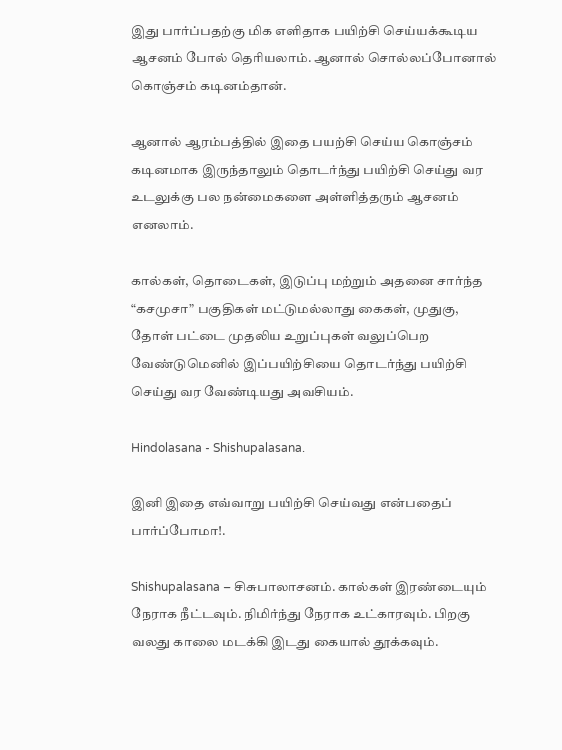இது பார்ப்பதற்கு மிக எளிதாக பயிற்சி செய்யக்கூடிய ஆசனம் போல் தெரியலாம். ஆனால் சொல்லப்போனால் கொஞ்சம் கடினம்தான்.

ஆனால் ஆரம்பத்தில் இதை பயற்சி செய்ய கொஞ்சம் கடினமாக இருந்தாலும் தொடர்ந்து பயிற்சி செய்து வர உடலுக்கு பல நன்மைகளை அள்ளித்தரும் ஆசனம் எனலாம்.

கால்கள், தொடைகள், இடுப்பு மற்றும் அதனை சார்ந்த “கசமுசா” பகுதிகள் மட்டுமல்லாது கைகள், முதுகு, தோள் பட்டை முதலிய உறுப்புகள் வலுப்பெற வேண்டுமெனில் இப்பயிற்சியை தொடர்ந்து பயிற்சி செய்து வர வேண்டியது அவசியம்.

Hindolasana - Shishupalasana.

இனி இதை எவ்வாறு பயிற்சி செய்வது என்பதைப் பார்ப்போமா!.

Shishupalasana – சிசுபாலாசனம். கால்கள் இரண்டையும் நேராக நீட்டவும். நிமிர்ந்து நேராக உட்காரவும். பிறகு வலது காலை மடக்கி இடது கையால் தூக்கவும்.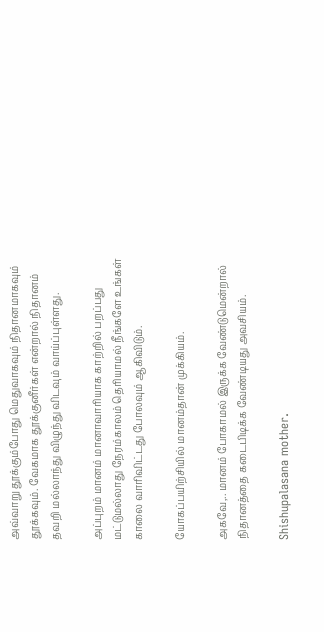அவ்வாறு தூக்கும்போது மெதுவாகவும் நிதானமாகவும் தூக்கவும். வேகமாக தூக்குனீர்கள் என்றால் நிதானம் தவறி மல்லாந்து விழுந்து விடவும் வாய்ப்புள்ளது.

அப்புறம் மானம் மானாவாரியாக காற்றில் பறப்பது மட்டுமல்லாது நேரம்காலம் தெரியாமல் நீங்களே உங்கள் காலை வாரிவிட்டது போலவும் ஆகிவிடும்.

யோகப்பயிற்சியில் மானம்தான் முக்கியம்.

அகவே,.. மானம் போகாமல் இருக்க வேண்டுமென்றால் நிதானத்தை கடைபிடிக்க வேண்டியது அவசியம்.

Shishupalasana mother.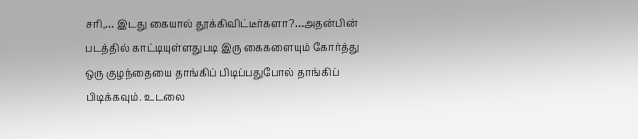சரி,… இடது கையால் தூக்கிவிட்டீர்களா?…அதன்பின் படத்தில் காட்டியுள்ளதுபடி இரு கைகளையும் கோர்த்து ஒரு குழந்தையை தாங்கிப் பிடிப்பதுபோல் தாங்கிப் பிடிக்கவும். உடலை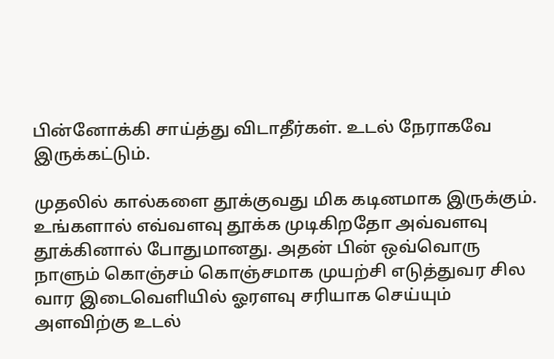பின்னோக்கி சாய்த்து விடாதீர்கள். உடல் நேராகவே இருக்கட்டும்.

முதலில் கால்களை தூக்குவது மிக கடினமாக இருக்கும். உங்களால் எவ்வளவு தூக்க முடிகிறதோ அவ்வளவு தூக்கினால் போதுமானது. அதன் பின் ஒவ்வொரு நாளும் கொஞ்சம் கொஞ்சமாக முயற்சி எடுத்துவர சில வார இடைவெளியில் ஓரளவு சரியாக செய்யும் அளவிற்கு உடல்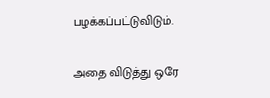பழக்கப்பட்டுவிடும்.

அதை விடுத்து ஒரே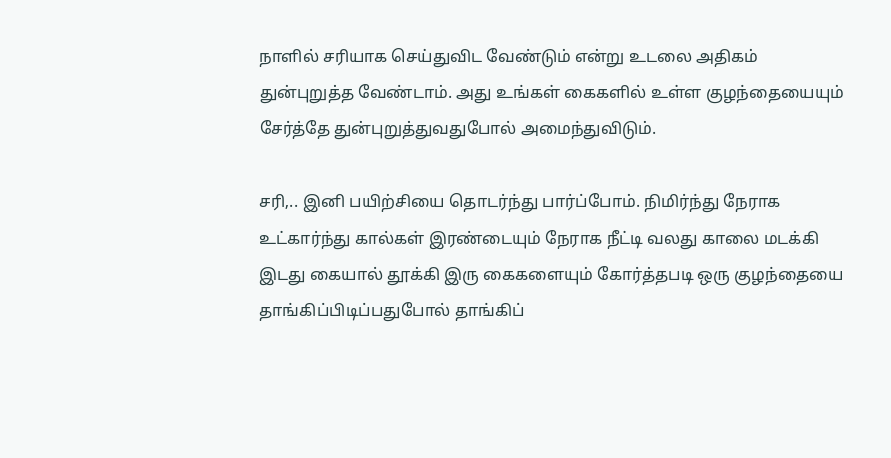நாளில் சரியாக செய்துவிட வேண்டும் என்று உடலை அதிகம் துன்புறுத்த வேண்டாம். அது உங்கள் கைகளில் உள்ள குழந்தையையும் சேர்த்தே துன்புறுத்துவதுபோல் அமைந்துவிடும்.

சரி,.. இனி பயிற்சியை தொடர்ந்து பார்ப்போம். நிமிர்ந்து நேராக உட்கார்ந்து கால்கள் இரண்டையும் நேராக நீட்டி வலது காலை மடக்கி இடது கையால் தூக்கி இரு கைகளையும் கோர்த்தபடி ஒரு குழந்தையை தாங்கிப்பிடிப்பதுபோல் தாங்கிப்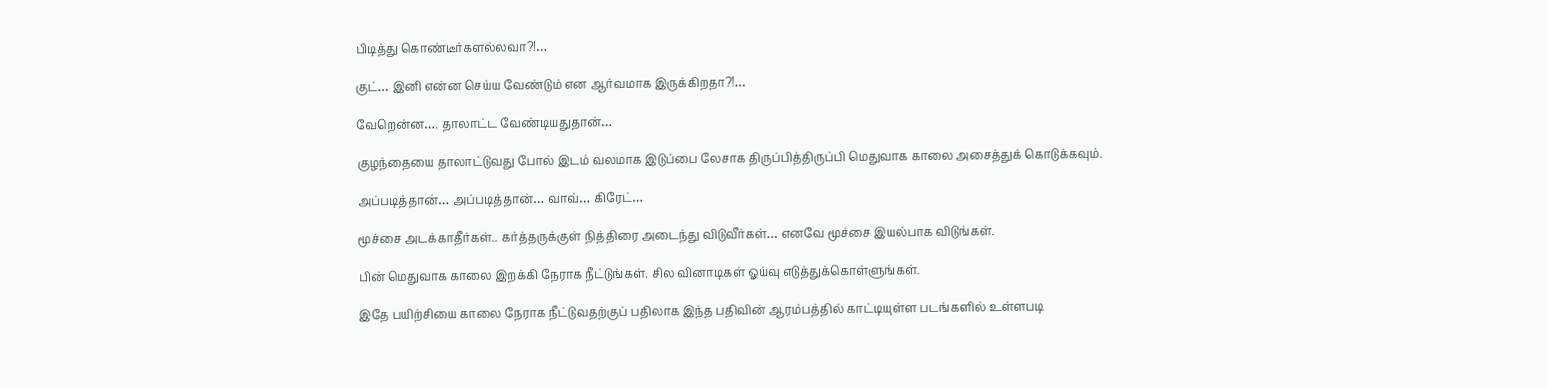பிடித்து கொண்டீர்களல்லவா?!…

குட்… இனி என்ன செய்ய வேண்டும் என ஆர்வமாக இருக்கிறதா?!…

வேறென்ன…. தாலாட்ட வேண்டியதுதான்…

குழந்தையை தாலாட்டுவது போல் இடம் வலமாக இடுப்பை லேசாக திருப்பித்திருப்பி மெதுவாக காலை அசைத்துக் கொடுக்கவும்.

அப்படித்தான்… அப்படித்தான்… வாவ்… கிரேட்…

மூச்சை அடக்காதீர்கள்.. கர்த்தருக்குள் நித்திரை அடைந்து விடுவீர்கள்… எனவே மூச்சை இயல்பாக விடுங்கள்.

பின் மெதுவாக காலை இறக்கி நேராக நீட்டுங்கள். சில வினாடிகள் ஓய்வு எடுத்துக்கொள்ளுங்கள்.

இதே பயிற்சியை காலை நேராக நீட்டுவதற்குப் பதிலாக இந்த பதிவின் ஆரம்பத்தில் காட்டியுள்ள படங்களில் உள்ளபடி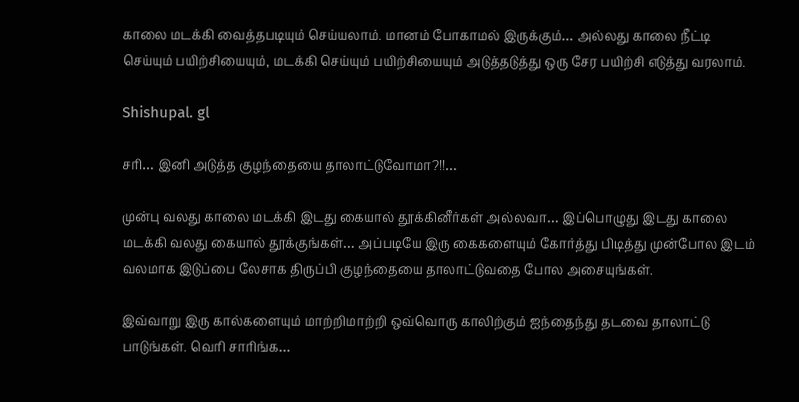காலை மடக்கி வைத்தபடியும் செய்யலாம். மானம் போகாமல் இருக்கும்… அல்லது காலை நீட்டி செய்யும் பயிற்சியையும், மடக்கி செய்யும் பயிற்சியையும் அடுத்தடுத்து ஒரு சேர பயிற்சி எடுத்து வரலாம்.

Shishupal. gl

சரி… இனி அடுத்த குழந்தையை தாலாட்டுவோமா?!!…

முன்பு வலது காலை மடக்கி இடது கையால் தூக்கினீர்கள் அல்லவா… இப்பொழுது இடது காலை மடக்கி வலது கையால் தூக்குங்கள்… அப்படியே இரு கைகளையும் கோர்த்து பிடித்து முன்போல இடம் வலமாக இடுப்பை லேசாக திருப்பி குழந்தையை தாலாட்டுவதை போல அசையுங்கள்.

இவ்வாறு இரு கால்களையும் மாற்றிமாற்றி ஒவ்வொரு காலிற்கும் ஐந்தைந்து தடவை தாலாட்டு பாடுங்கள். வெரி சாரிங்க…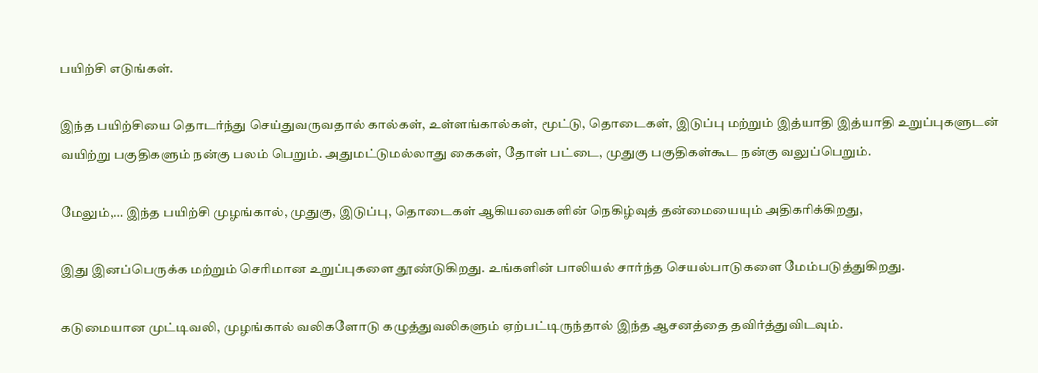பயிற்சி எடுங்கள்.

இந்த பயிற்சியை தொடர்ந்து செய்துவருவதால் கால்கள், உள்ளங்கால்கள், மூட்டு, தொடைகள், இடுப்பு மற்றும் இத்யாதி இத்யாதி உறுப்புகளுடன் வயிற்று பகுதிகளும் நன்கு பலம் பெறும். அதுமட்டுமல்லாது கைகள், தோள் பட்டை, முதுகு பகுதிகள்கூட நன்கு வலுப்பெறும்.

மேலும்,… இந்த பயிற்சி முழங்கால், முதுகு, இடுப்பு, தொடைகள் ஆகியவைகளின் நெகிழ்வுத் தன்மையையும் அதிகரிக்கிறது,

இது இனப்பெருக்க மற்றும் செரிமான உறுப்புகளை தூண்டுகிறது. உங்களின் பாலியல் சார்ந்த செயல்பாடுகளை மேம்படுத்துகிறது.

கடுமையான முட்டிவலி, முழங்கால் வலிகளோடு கழுத்துவலிகளும் ஏற்பட்டிருந்தால் இந்த ஆசனத்தை தவிர்த்துவிடவும்.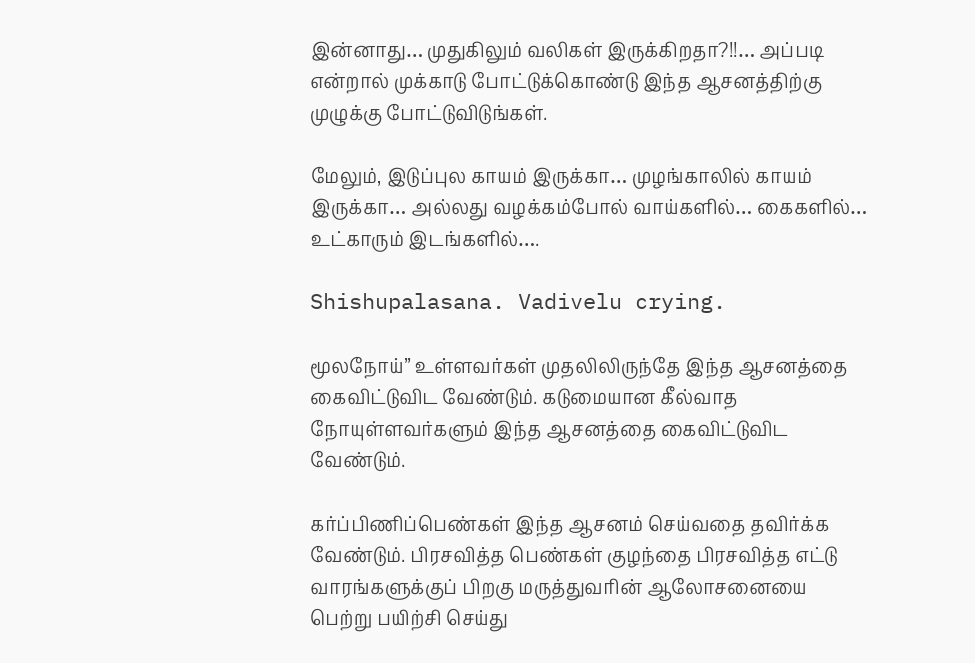இன்னாது… முதுகிலும் வலிகள் இருக்கிறதா?!!… அப்படி என்றால் முக்காடு போட்டுக்கொண்டு இந்த ஆசனத்திற்கு முழுக்கு போட்டுவிடுங்கள்.

மேலும், இடுப்புல காயம் இருக்கா… முழங்காலில் காயம் இருக்கா… அல்லது வழக்கம்போல் வாய்களில்… கைகளில்… உட்காரும் இடங்களில்….

Shishupalasana. Vadivelu crying.

மூலநோய்” உள்ளவர்கள் முதலிலிருந்தே இந்த ஆசனத்தை கைவிட்டுவிட வேண்டும். கடுமையான கீல்வாத நோயுள்ளவர்களும் இந்த ஆசனத்தை கைவிட்டுவிட வேண்டும்.

கர்ப்பிணிப்பெண்கள் இந்த ஆசனம் செய்வதை தவிர்க்க வேண்டும். பிரசவித்த பெண்கள் குழந்தை பிரசவித்த எட்டு வாரங்களுக்குப் பிறகு மருத்துவரின் ஆலோசனையை பெற்று பயிற்சி செய்து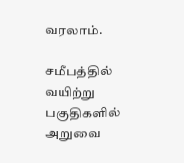வரலாம்.

சமீபத்தில் வயிற்று பகுதிகளில் அறுவை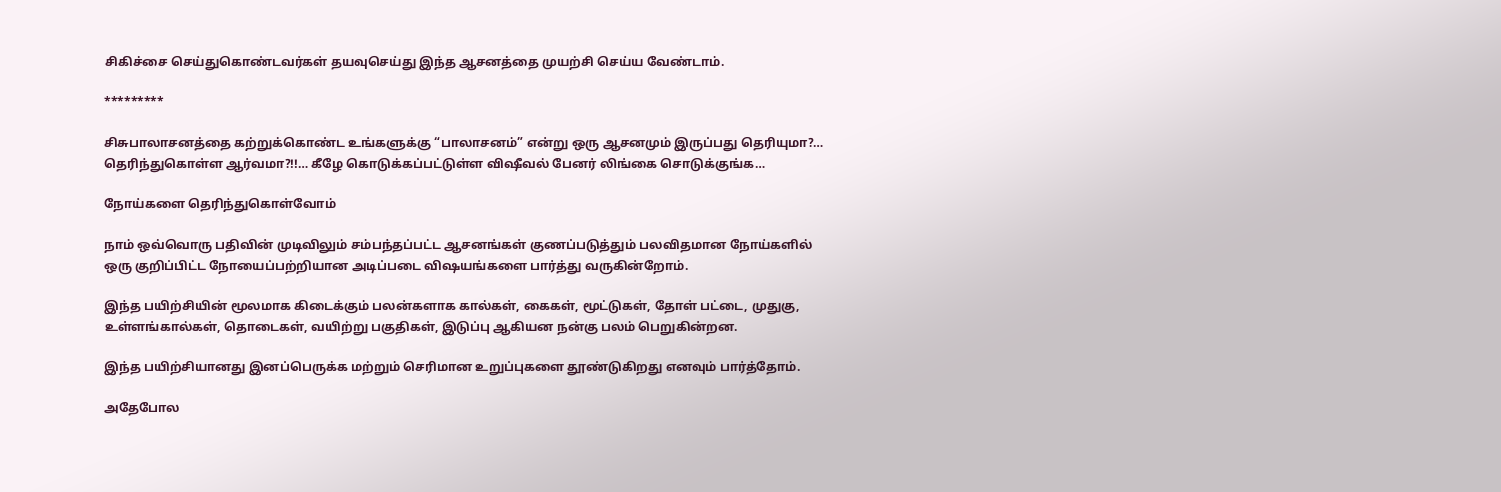சிகிச்சை செய்துகொண்டவர்கள் தயவுசெய்து இந்த ஆசனத்தை முயற்சி செய்ய வேண்டாம்.

*********

சிசுபாலாசனத்தை கற்றுக்கொண்ட உங்களுக்கு “பாலாசனம்” என்று ஒரு ஆசனமும் இருப்பது தெரியுமா?… தெரிந்துகொள்ள ஆர்வமா?!!… கீழே கொடுக்கப்பட்டுள்ள விஷீவல் பேனர் லிங்கை சொடுக்குங்க…

நோய்களை தெரிந்துகொள்வோம்

நாம் ஒவ்வொரு பதிவின் முடிவிலும் சம்பந்தப்பட்ட ஆசனங்கள் குணப்படுத்தும் பலவிதமான நோய்களில் ஒரு குறிப்பிட்ட நோயைப்பற்றியான அடிப்படை விஷயங்களை பார்த்து வருகின்றோம்.

இந்த பயிற்சியின் மூலமாக கிடைக்கும் பலன்களாக கால்கள், கைகள், மூட்டுகள், தோள் பட்டை, முதுகு, உள்ளங்கால்கள், தொடைகள், வயிற்று பகுதிகள், இடுப்பு ஆகியன நன்கு பலம் பெறுகின்றன.

இந்த பயிற்சியானது இனப்பெருக்க மற்றும் செரிமான உறுப்புகளை தூண்டுகிறது எனவும் பார்த்தோம்.

அதேபோல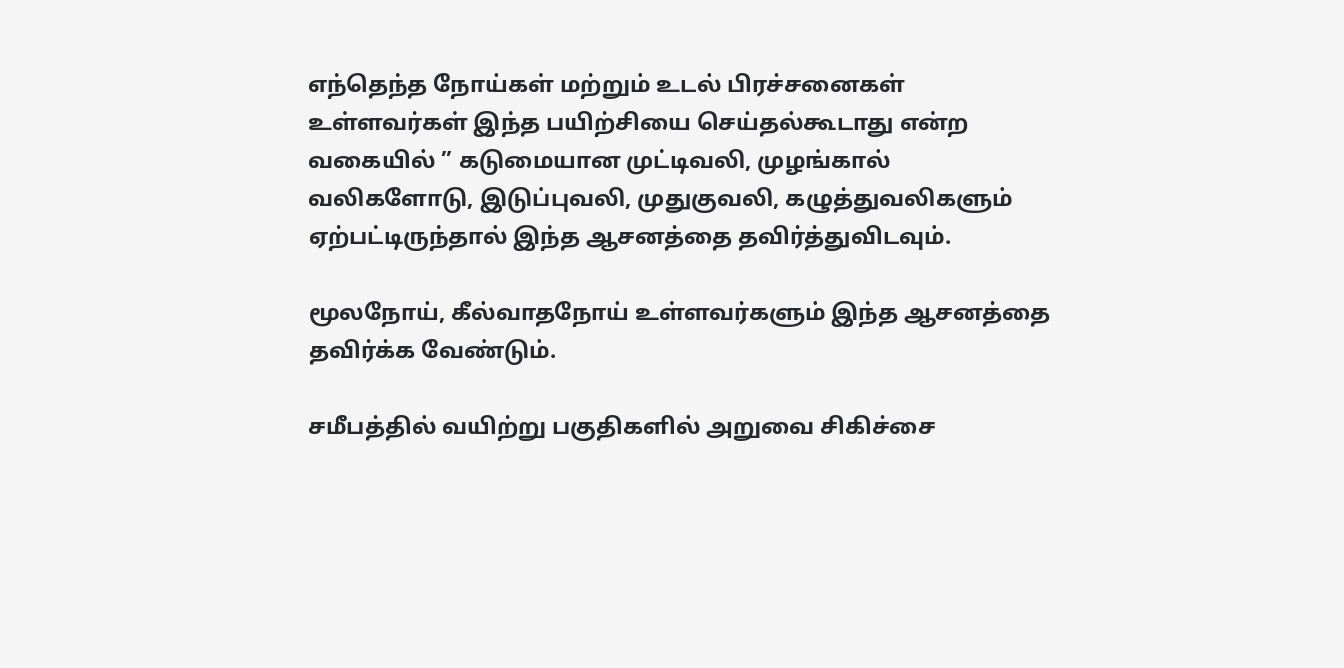எந்தெந்த நோய்கள் மற்றும் உடல் பிரச்சனைகள் உள்ளவர்கள் இந்த பயிற்சியை செய்தல்கூடாது என்ற வகையில் ” கடுமையான முட்டிவலி, முழங்கால் வலிகளோடு, இடுப்புவலி, முதுகுவலி, கழுத்துவலிகளும் ஏற்பட்டிருந்தால் இந்த ஆசனத்தை தவிர்த்துவிடவும்.

மூலநோய், கீல்வாதநோய் உள்ளவர்களும் இந்த ஆசனத்தை தவிர்க்க வேண்டும்.

சமீபத்தில் வயிற்று பகுதிகளில் அறுவை சிகிச்சை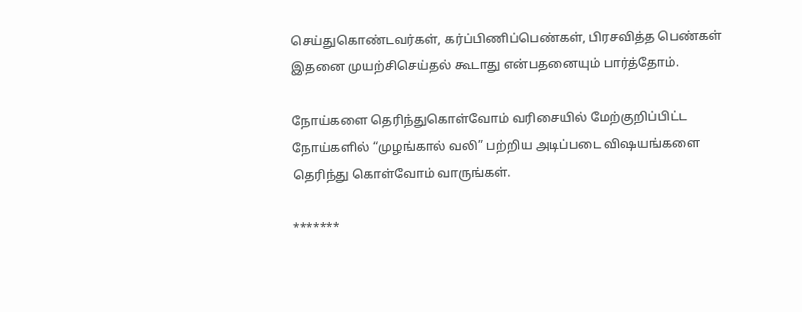செய்துகொண்டவர்கள், கர்ப்பிணிப்பெண்கள், பிரசவித்த பெண்கள் இதனை முயற்சிசெய்தல் கூடாது என்பதனையும் பார்த்தோம்.

நோய்களை தெரிந்துகொள்வோம் வரிசையில் மேற்குறிப்பிட்ட நோய்களில் “முழங்கால் வலி” பற்றிய அடிப்படை விஷயங்களை தெரிந்து கொள்வோம் வாருங்கள்.

*******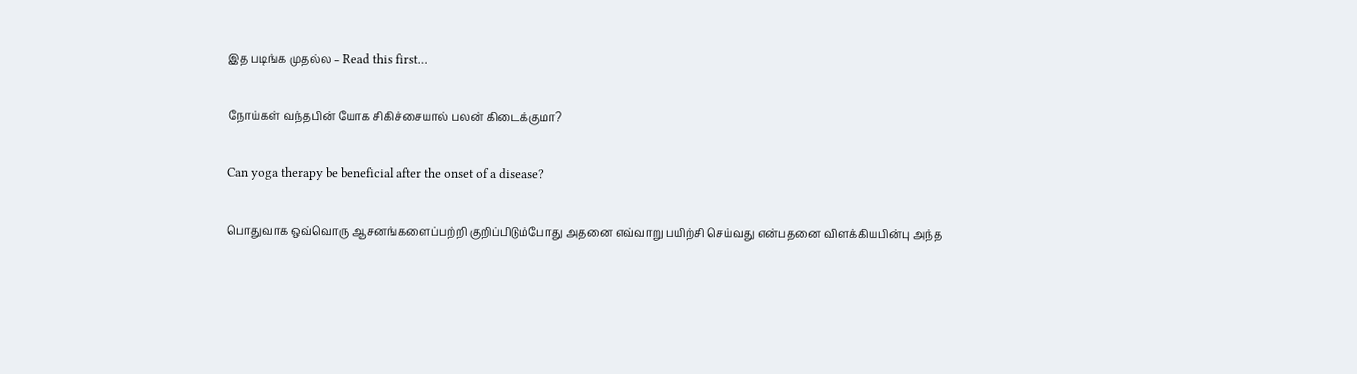இத படிங்க முதல்ல – Read this first…

நோய்கள் வந்தபின் யோக சிகிச்சையால் பலன் கிடைக்குமா?

Can yoga therapy be beneficial after the onset of a disease?

பொதுவாக ஒவ்வொரு ஆசனங்களைப்பற்றி குறிப்பிடும்போது அதனை எவ்வாறு பயிற்சி செய்வது என்பதனை விளக்கியபின்பு அந்த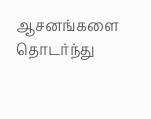ஆசனங்களை தொடர்ந்து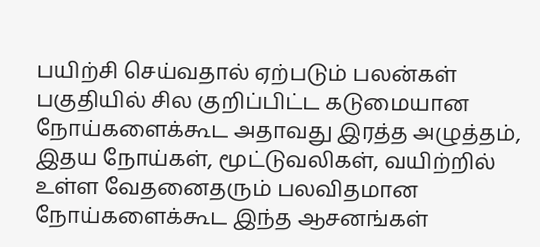பயிற்சி செய்வதால் ஏற்படும் பலன்கள் பகுதியில் சில குறிப்பிட்ட கடுமையான நோய்களைக்கூட அதாவது இரத்த அழுத்தம், இதய நோய்கள், மூட்டுவலிகள், வயிற்றில் உள்ள வேதனைதரும் பலவிதமான நோய்களைக்கூட இந்த ஆசனங்கள்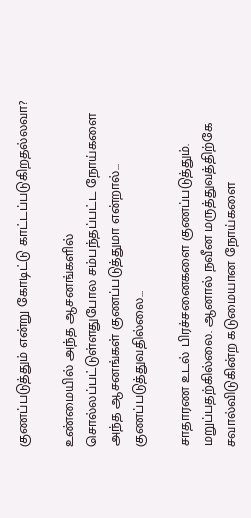குணப்படுத்தும் என்று கோடிட்டு காட்டப்படுகிறதல்லவா?

உண்மையில் அந்த ஆசனங்களில் சொல்லப்பட்டுள்ளதுபோல சம்பந்தப்பட்ட நோய்களை அந்த ஆசனங்கள் குணப்படுத்துமா என்றால்… குணப்படுத்துவதில்லை…

சாதாரண உடல் பிரச்சனைகளை குணப்படுத்தும். மறுப்பதற்கில்லை. ஆனால் நவீன மருத்துவத்திற்கே சவால்விடுகின்ற கடுமையான நோய்களை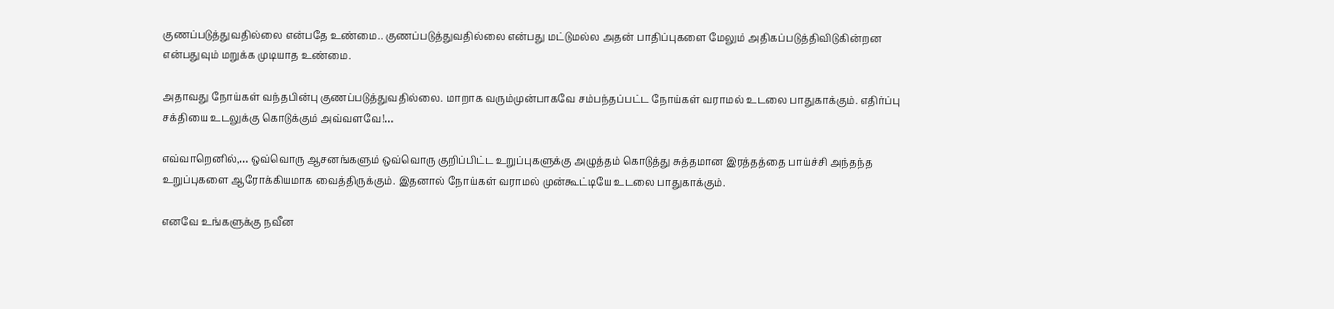குணப்படுத்துவதில்லை என்பதே உண்மை.. குணப்படுத்துவதில்லை என்பது மட்டுமல்ல அதன் பாதிப்புகளை மேலும் அதிகப்படுத்திவிடுகின்றன என்பதுவும் மறுக்க முடியாத உண்மை.

அதாவது நோய்கள் வந்தபின்பு குணப்படுத்துவதில்லை. மாறாக வரும்முன்பாகவே சம்பந்தப்பட்ட நோய்கள் வராமல் உடலை பாதுகாக்கும். எதிர்ப்பு சக்தியை உடலுக்கு கொடுக்கும் அவ்வளவே!…

எவ்வாறெனில்,… ஒவ்வொரு ஆசனங்களும் ஒவ்வொரு குறிப்பிட்ட உறுப்புகளுக்கு அழுத்தம் கொடுத்து சுத்தமான இரத்தத்தை பாய்ச்சி அந்தந்த உறுப்புகளை ஆரோக்கியமாக வைத்திருக்கும். இதனால் நோய்கள் வராமல் முன்கூட்டியே உடலை பாதுகாக்கும்.

எனவே உங்களுக்கு நவீன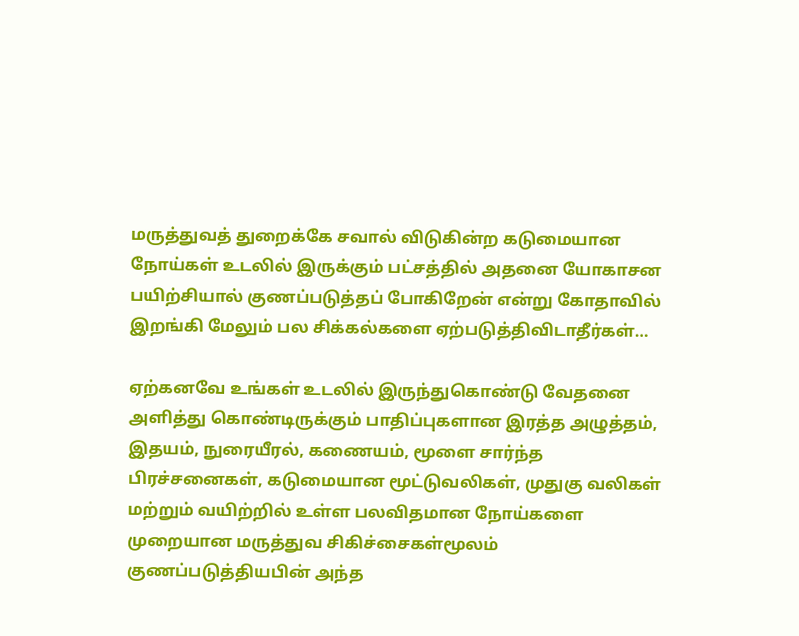மருத்துவத் துறைக்கே சவால் விடுகின்ற கடுமையான நோய்கள் உடலில் இருக்கும் பட்சத்தில் அதனை யோகாசன பயிற்சியால் குணப்படுத்தப் போகிறேன் என்று கோதாவில் இறங்கி மேலும் பல சிக்கல்களை ஏற்படுத்திவிடாதீர்கள்…

ஏற்கனவே உங்கள் உடலில் இருந்துகொண்டு வேதனை அளித்து கொண்டிருக்கும் பாதிப்புகளான இரத்த அழுத்தம், இதயம், நுரையீரல், கணையம், மூளை சார்ந்த பிரச்சனைகள், கடுமையான மூட்டுவலிகள், முதுகு வலிகள் மற்றும் வயிற்றில் உள்ள பலவிதமான நோய்களை முறையான மருத்துவ சிகிச்சைகள்மூலம் குணப்படுத்தியபின் அந்த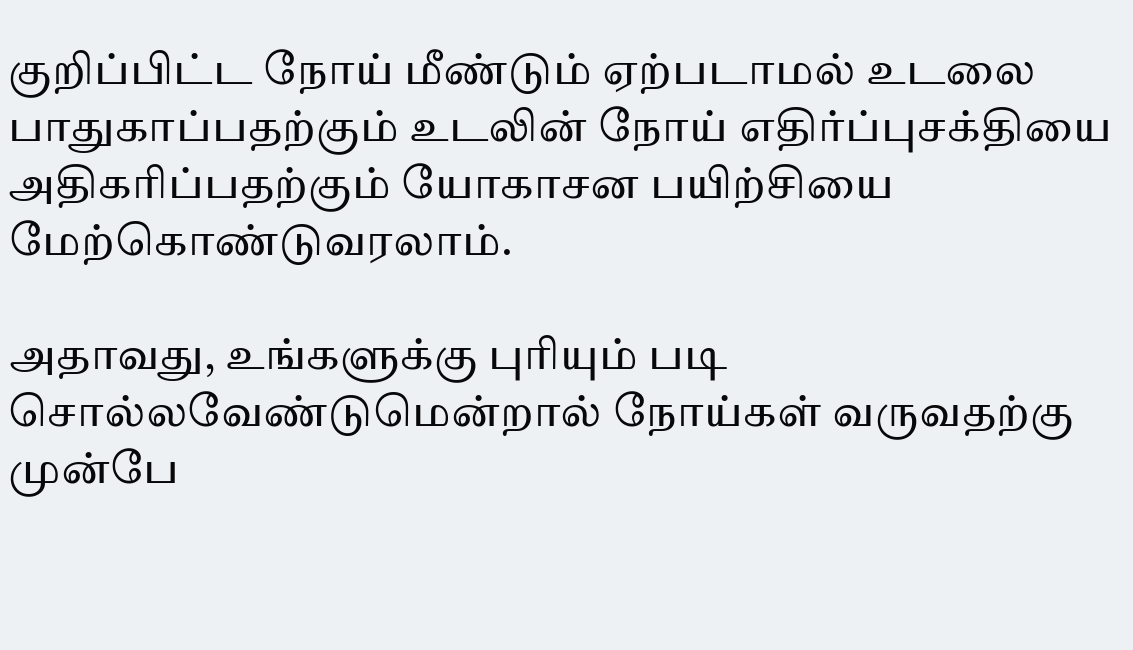குறிப்பிட்ட நோய் மீண்டும் ஏற்படாமல் உடலை பாதுகாப்பதற்கும் உடலின் நோய் எதிர்ப்புசக்தியை அதிகரிப்பதற்கும் யோகாசன பயிற்சியை மேற்கொண்டுவரலாம்.

அதாவது, உங்களுக்கு புரியும் படி சொல்லவேண்டுமென்றால் நோய்கள் வருவதற்கு முன்பே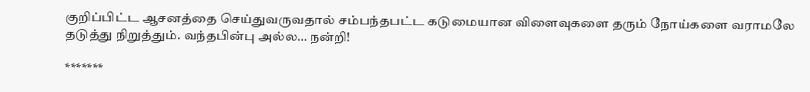குறிப்பிட்ட ஆசனத்தை செய்துவருவதால் சம்பந்தபட்ட கடுமையான விளைவுகளை தரும் நோய்களை வராமலே தடுத்து நிறுத்தும். வந்தபின்பு அல்ல… நன்றி!

*******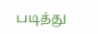படித்து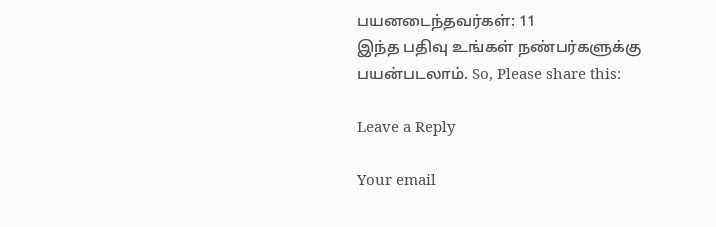பயனடைந்தவர்கள்: 11
இந்த பதிவு உங்கள் நண்பர்களுக்கு பயன்படலாம். So, Please share this:

Leave a Reply

Your email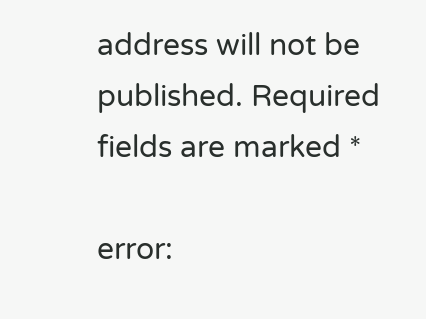address will not be published. Required fields are marked *

error: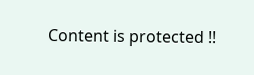Content is protected !!